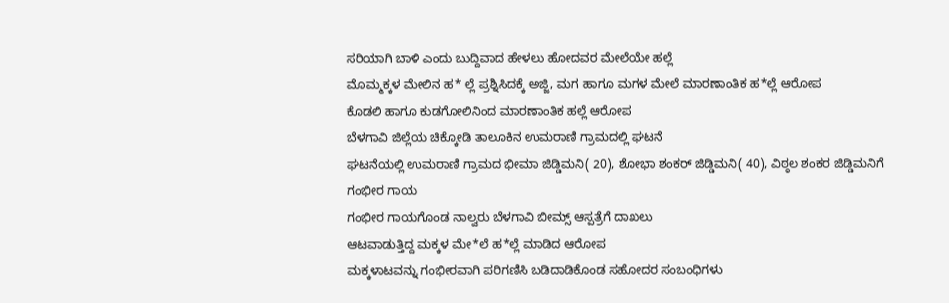ಸರಿಯಾಗಿ ಬಾಳಿ ಎಂದು ಬುದ್ದಿವಾದ ಹೇಳಲು ಹೋದವರ ಮೇಲೆಯೇ ಹಲ್ಲೆ
ಮೊಮ್ಮಕ್ಕಳ ಮೇಲಿನ ಹ* ಲ್ಲೆ ಪ್ರಶ್ನಿಸಿದಕ್ಕೆ ಅಜ್ಜಿ, ಮಗ ಹಾಗೂ ಮಗಳ ಮೇಲೆ ಮಾರಣಾಂತಿಕ ಹ*ಲ್ಲೆ ಆರೋಪ
ಕೊಡಲಿ ಹಾಗೂ ಕುಡಗೋಲಿನಿಂದ ಮಾರಣಾಂತಿಕ ಹಲ್ಲೆ ಆರೋಪ
ಬೆಳಗಾವಿ ಜಿಲ್ಲೆಯ ಚಿಕ್ಕೋಡಿ ತಾಲೂಕಿನ ಉಮರಾಣಿ ಗ್ರಾಮದಲ್ಲಿ ಘಟನೆ
ಘಟನೆಯಲ್ಲಿ ಉಮರಾಣಿ ಗ್ರಾಮದ ಭೀಮಾ ಜಿಡ್ಡಿಮನಿ( 20), ಶೋಭಾ ಶಂಕರ್ ಜಿಡ್ಡಿಮನಿ( 40), ವಿಠ್ಠಲ ಶಂಕರ ಜಿಡ್ಡಿಮನಿಗೆ ಗಂಭೀರ ಗಾಯ
ಗಂಭೀರ ಗಾಯಗೊಂಡ ನಾಲ್ವರು ಬೆಳಗಾವಿ ಬೀಮ್ಸ್ ಆಸ್ಪತ್ರೆಗೆ ದಾಖಲು
ಆಟವಾಡುತ್ತಿದ್ದ ಮಕ್ಕಳ ಮೇ*ಲೆ ಹ*ಲ್ಲೆ ಮಾಡಿದ ಆರೋಪ
ಮಕ್ಕಳಾಟವನ್ನು ಗಂಭೀರವಾಗಿ ಪರಿಗಣಿಸಿ ಬಡಿದಾಡಿಕೊಂಡ ಸಹೋದರ ಸಂಬಂಧಿಗಳು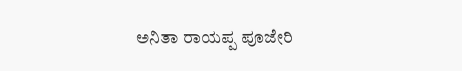ಅನಿತಾ ರಾಯಪ್ಪ ಪೂಜೇರಿ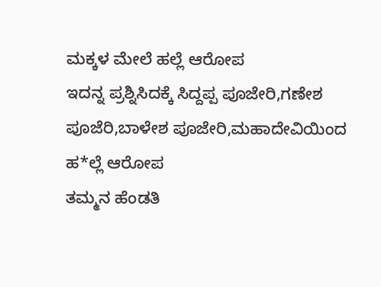ಮಕ್ಕಳ ಮೇಲೆ ಹಲ್ಲೆ ಆರೋಪ
ಇದನ್ನ ಪ್ರಶ್ನಿಸಿದಕ್ಕೆ ಸಿದ್ದಪ್ಪ ಪೂಜೇರಿ,ಗಣೇಶ ಪೂಜೆರಿ,ಬಾಳೇಶ ಪೂಜೇರಿ,ಮಹಾದೇವಿಯಿಂದ ಹ*ಲ್ಲೆ ಆರೋಪ
ತಮ್ಮನ ಹೆಂಡತಿ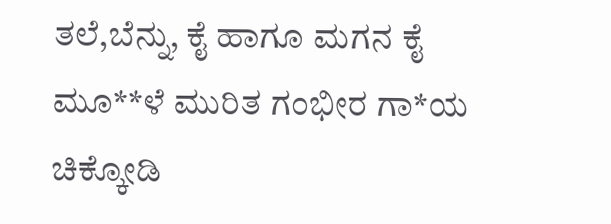ತಲೆ,ಬೆನ್ನು, ಕೈ ಹಾಗೂ ಮಗನ ಕೈ ಮೂ**ಳೆ ಮುರಿತ ಗಂಭೀರ ಗಾ*ಯ
ಚಿಕ್ಕೋಡಿ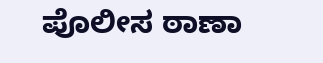ಪೊಲೀಸ ಠಾಣಾ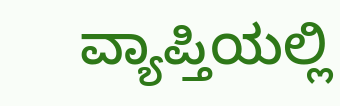ವ್ಯಾಪ್ತಿಯಲ್ಲಿ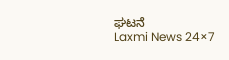ಘಟನೆ
Laxmi News 24×7